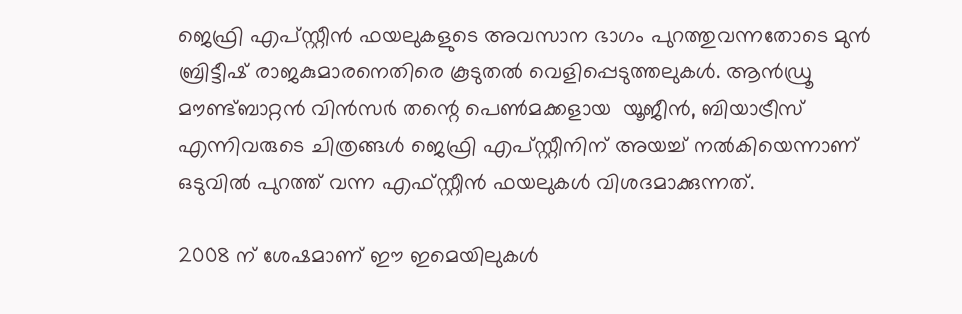ജെഫ്രി എപ്സ്റ്റീൻ ഫയലുകളുടെ അവസാന ഭാഗം പുറത്തുവന്നതോടെ മുൻ ബ്രിട്ടീഷ് രാജകുമാരനെതിരെ കൂടുതൽ വെളിപ്പെടുത്തലുകൾ. ആൻഡ്രൂ  മൗണ്ട്ബാറ്റൻ വിൻസർ തന്റെ പെൺമക്കളായ  യൂജീൻ, ബിയാട്രീസ് എന്നിവരുടെ ചിത്രങ്ങൾ ജെഫ്രി എപ്സ്റ്റീനിന് അയച്ച് നൽകിയെന്നാണ് ഒടുവിൽ പുറത്ത് വന്ന എഫ്സ്റ്റീൻ ഫയലുകൾ വിശദമാക്കുന്നത്.

2008 ന് ശേഷമാണ് ഈ ഇമെയിലുകൾ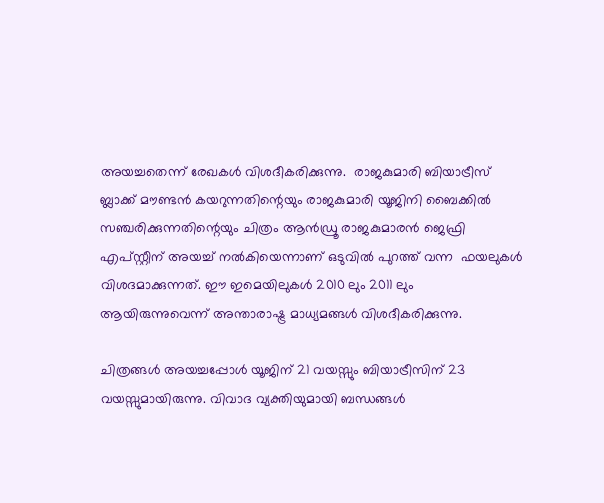അയച്ചതെന്ന് രേഖകൾ വിശദീകരിക്കുന്നു.  രാജകുമാരി ബിയാട്രീസ് ബ്ലാക്ക് മൗണ്ടൻ കയറുന്നതിന്റെയും രാജകുമാരി യൂജിനി ബൈക്കിൽ സഞ്ചരിക്കുന്നതിന്റെയും ചിത്രം ആൻഡ്രൂ രാജകുമാരൻ ജെഫ്രി എപ്‌സ്റ്റീന് അയച്ച് നൽകിയെന്നാണ് ഒടുവിൽ പുറത്ത് വന്ന  ഫയലുകൾ വിശദമാക്കുന്നത്. ഈ ഇമെയിലുകൾ 2010 ലും 2011 ലും ആയിരുന്നുവെന്ന് അന്താരാഷ്ട്ര മാധ്യമങ്ങൾ വിശദീകരിക്കുന്നു.

ചിത്രങ്ങൾ അയച്ചപ്പോൾ യൂജിന് 21 വയസ്സും ബിയാട്രീസിന് 23 വയസ്സുമായിരുന്നു. വിവാദ വ്യക്തിയുമായി ബന്ധങ്ങൾ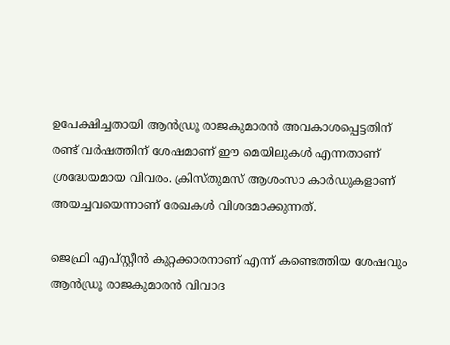ഉപേക്ഷിച്ചതായി ആൻഡ്രൂ രാജകുമാരൻ അവകാശപ്പെട്ടതിന് രണ്ട് വർഷത്തിന് ശേഷമാണ് ഈ മെയിലുകൾ എന്നതാണ് ശ്രദ്ധേയമായ വിവരം. ക്രിസ്തുമസ് ആശംസാ കാർഡുകളാണ് അയച്ചവയെന്നാണ് രേഖകൾ വിശദമാക്കുന്നത്.

ജെഫ്രി എപ്സ്റ്റീൻ കുറ്റക്കാരനാണ് എന്ന് കണ്ടെത്തിയ ശേഷവും ആൻഡ്രൂ രാജകുമാരൻ വിവാദ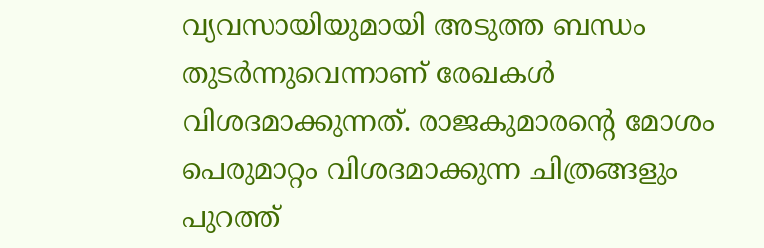വ്യവസായിയുമായി അടുത്ത ബന്ധം തുടർന്നുവെന്നാണ് രേഖകൾ വിശദമാക്കുന്നത്. രാജകുമാരന്റെ മോശം പെരുമാറ്റം വിശദമാക്കുന്ന ചിത്രങ്ങളും പുറത്ത്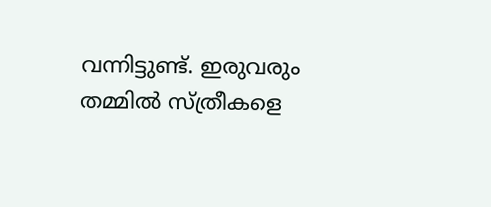വന്നിട്ടുണ്ട്. ഇരുവരും തമ്മിൽ സ്ത്രീകളെ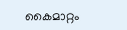കൈമാറ്റം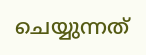ചെയ്യുന്നത്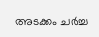അടക്കം ചർച്ച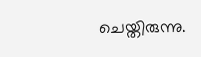ചെയ്തിരുന്നു.